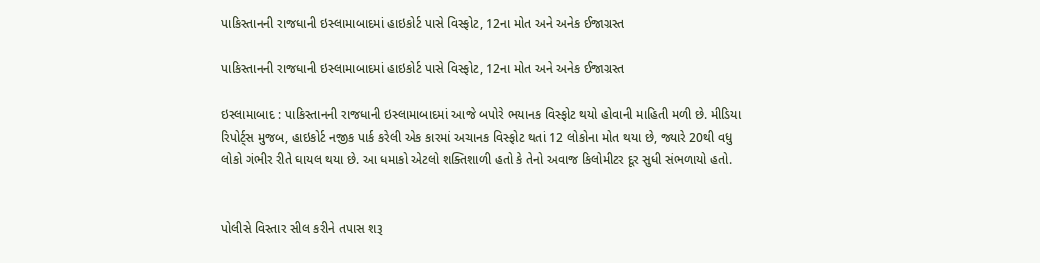પાકિસ્તાનની રાજધાની ઇસ્લામાબાદમાં હાઇકોર્ટ પાસે વિસ્ફોટ, 12ના મોત અને અનેક ઈજાગ્રસ્ત

પાકિસ્તાનની રાજધાની ઇસ્લામાબાદમાં હાઇકોર્ટ પાસે વિસ્ફોટ, 12ના મોત અને અનેક ઈજાગ્રસ્ત

ઇસ્લામાબાદ : પાકિસ્તાનની રાજધાની ઇસ્લામાબાદમાં આજે બપોરે ભયાનક વિસ્ફોટ થયો હોવાની માહિતી મળી છે. મીડિયા રિપોર્ટ્સ મુજબ, હાઇકોર્ટ નજીક પાર્ક કરેલી એક કારમાં અચાનક વિસ્ફોટ થતાં 12 લોકોના મોત થયા છે, જ્યારે 20થી વધુ લોકો ગંભીર રીતે ઘાયલ થયા છે. આ ધમાકો એટલો શક્તિશાળી હતો કે તેનો અવાજ કિલોમીટર દૂર સુધી સંભળાયો હતો.


પોલીસે વિસ્તાર સીલ કરીને તપાસ શરૂ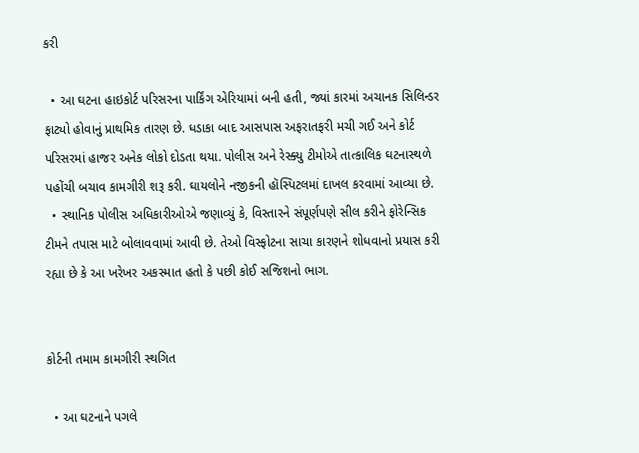કરી

  • આ ઘટના હાઇકોર્ટ પરિસરના પાર્કિંગ એરિયામાં બની હતી, જ્યાં કારમાં અચાનક સિલિન્ડર ફાટ્યો હોવાનું પ્રાથમિક તારણ છે. ધડાકા બાદ આસપાસ અફરાતફરી મચી ગઈ અને કોર્ટ પરિસરમાં હાજર અનેક લોકો દોડતા થયા. પોલીસ અને રેસ્ક્યુ ટીમોએ તાત્કાલિક ઘટનાસ્થળે પહોંચી બચાવ કામગીરી શરૂ કરી. ઘાયલોને નજીકની હૉસ્પિટલમાં દાખલ કરવામાં આવ્યા છે.
  • સ્થાનિક પોલીસ અધિકારીઓએ જણાવ્યું કે, વિસ્તારને સંપૂર્ણપણે સીલ કરીને ફોરેન્સિક ટીમને તપાસ માટે બોલાવવામાં આવી છે. તેઓ વિસ્ફોટના સાચા કારણને શોધવાનો પ્રયાસ કરી રહ્યા છે કે આ ખરેખર અકસ્માત હતો કે પછી કોઈ સજિશનો ભાગ.


કોર્ટની તમામ કામગીરી સ્થગિત

  • આ ઘટનાને પગલે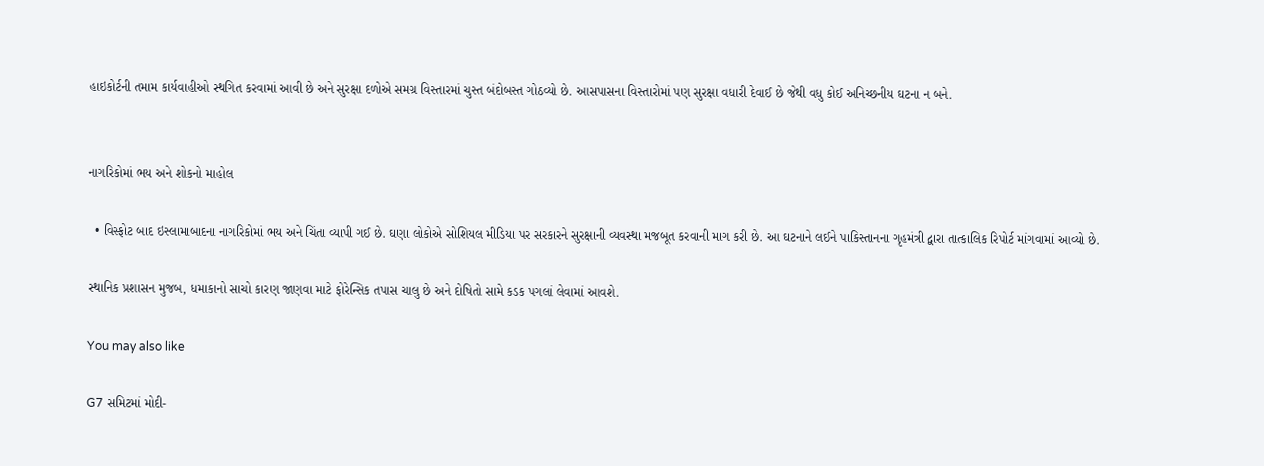હાઇકોર્ટની તમામ કાર્યવાહીઓ સ્થગિત કરવામાં આવી છે અને સુરક્ષા દળોએ સમગ્ર વિસ્તારમાં ચુસ્ત બંદોબસ્ત ગોઠવ્યો છે. આસપાસના વિસ્તારોમાં પણ સુરક્ષા વધારી દેવાઈ છે જેથી વધુ કોઈ અનિચ્છનીય ઘટના ન બને.


નાગરિકોમાં ભય અને શોકનો માહોલ

  • વિસ્ફોટ બાદ ઇસ્લામાબાદના નાગરિકોમાં ભય અને ચિંતા વ્યાપી ગઈ છે. ઘણા લોકોએ સોશિયલ મીડિયા પર સરકારને સુરક્ષાની વ્યવસ્થા મજબૂત કરવાની માગ કરી છે. આ ઘટનાને લઈને પાકિસ્તાનના ગૃહમંત્રી દ્વારા તાત્કાલિક રિપોર્ટ માંગવામાં આવ્યો છે.

સ્થાનિક પ્રશાસન મુજબ, ધમાકાનો સાચો કારણ જાણવા માટે ફોરેન્સિક તપાસ ચાલુ છે અને દોષિતો સામે કડક પગલાં લેવામાં આવશે.

You may also like

G7 સમિટમાં મોદી-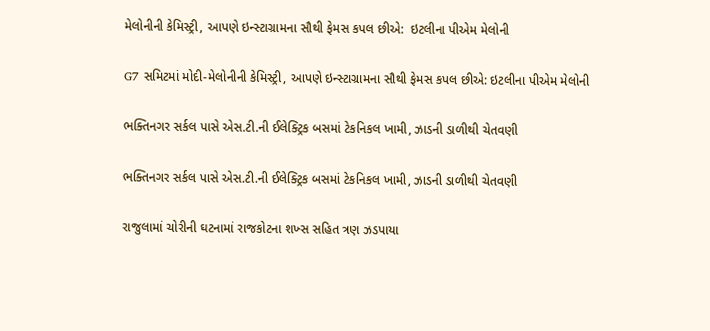મેલોનીની કેમિસ્ટ્રી, આપણે ઇન્સ્ટાગ્રામના સૌથી ફેમસ કપલ છીએ:  ઇટલીના પીએમ મેલોની

G7 સમિટમાં મોદી-મેલોનીની કેમિસ્ટ્રી, આપણે ઇન્સ્ટાગ્રામના સૌથી ફેમસ કપલ છીએ: ઇટલીના પીએમ મેલોની

ભક્તિનગર સર્કલ પાસે એસ.ટી.ની ઈલેક્ટ્રિક બસમાં ટેકનિકલ ખામી, ઝાડની ડાળીથી ચેતવણી

ભક્તિનગર સર્કલ પાસે એસ.ટી.ની ઈલેક્ટ્રિક બસમાં ટેકનિકલ ખામી, ઝાડની ડાળીથી ચેતવણી

રાજુલામાં ચોરીની ઘટનામાં રાજકોટના શખ્સ સહિત ત્રણ ઝડપાયા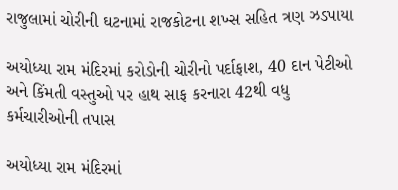રાજુલામાં ચોરીની ઘટનામાં રાજકોટના શખ્સ સહિત ત્રણ ઝડપાયા

અયોધ્યા રામ મંદિરમાં કરોડોની ચોરીનો પર્દાફાશ, 40 દાન પેટીઓ અને કિંમતી વસ્તુઓ પર હાથ સાફ કરનારા 42થી વધુ કર્મચારીઓની તપાસ

અયોધ્યા રામ મંદિરમાં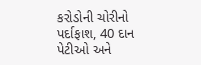કરોડોની ચોરીનો પર્દાફાશ, 40 દાન પેટીઓ અને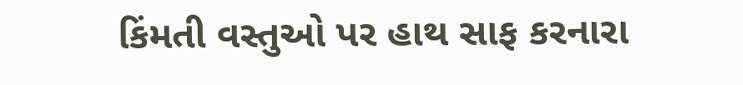કિંમતી વસ્તુઓ પર હાથ સાફ કરનારા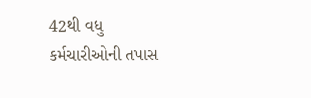42થી વધુ કર્મચારીઓની તપાસ